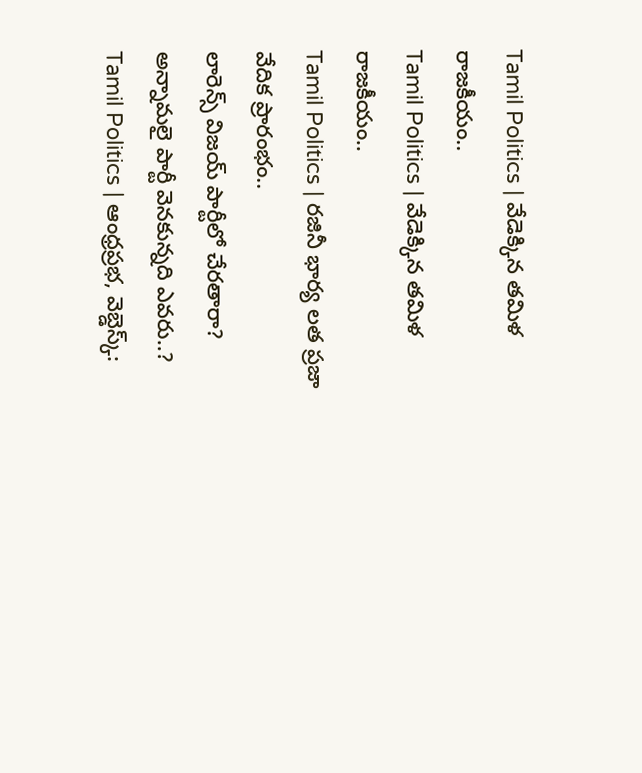Tamil Politics | వేడెక్కిన తమిళ రాజకీయం..
Tamil Politics | వేడెక్కిన తమిళ రాజకీయం..
Tamil Politics | రజినీ భార్య లత ప్రజా వేదిక ప్రారంభం..
లారెన్స్ విజయ్ పార్టీలో చేరతారా?
అన్నామలై పార్టీ వెనకున్నది ఎవరు..?
Tamil Politics | ఆంధ్రప్రభ, వెబ్డెస్క్: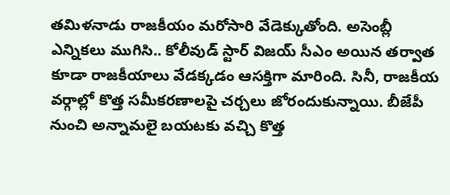తమిళనాడు రాజకీయం మరోసారి వేడెక్కుతోంది. అసెంబ్లీ ఎన్నికలు ముగిసి.. కోలీవుడ్ స్టార్ విజయ్ సీఎం అయిన తర్వాత కూడా రాజకీయాలు వేడక్కడం ఆసక్తిగా మారింది. సినీ, రాజకీయ వర్గాల్లో కొత్త సమీకరణాలపై చర్చలు జోరందుకున్నాయి. బీజేపీ నుంచి అన్నామలై బయటకు వచ్చి కొత్త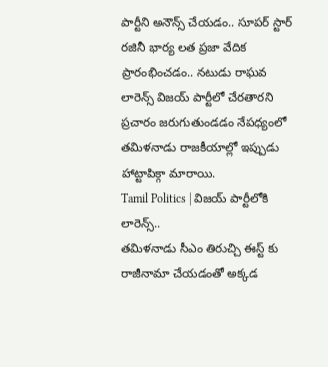పార్టీని అనౌన్స్ చేయడం.. సూపర్ స్టార్ రజినీ భార్య లత ప్రజా వేదిక ప్రారంభించడం.. నటుడు రాఘవ లారెన్స్ విజయ్ పార్టీలో చేరతారని ప్రచారం జరుగుతుండడం నేపధ్యంలో తమిళనాడు రాజకీయాల్లో ఇప్పుడు హాట్టాపిక్గా మారాయి.
Tamil Politics | విజయ్ పార్టీలోకి లారెన్స్..
తమిళనాడు సీఎం తిరుచ్చి ఈస్ట్ కు రాజీనామా చేయడంతో అక్కడ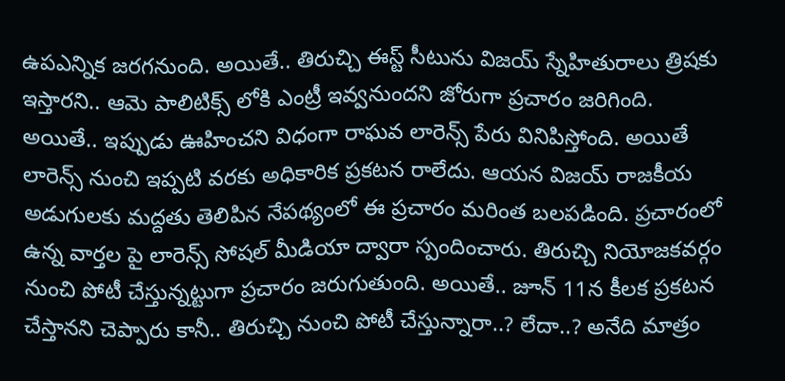ఉపఎన్నిక జరగనుంది. అయితే.. తిరుచ్చి ఈస్ట్ సీటును విజయ్ స్నేహితురాలు త్రిషకు ఇస్తారని.. ఆమె పాలిటిక్స్ లోకి ఎంట్రీ ఇవ్వనుందని జోరుగా ప్రచారం జరిగింది. అయితే.. ఇప్పుడు ఊహించని విధంగా రాఘవ లారెన్స్ పేరు వినిపిస్తోంది. అయితే లారెన్స్ నుంచి ఇప్పటి వరకు అధికారిక ప్రకటన రాలేదు. ఆయన విజయ్ రాజకీయ అడుగులకు మద్దతు తెలిపిన నేపథ్యంలో ఈ ప్రచారం మరింత బలపడింది. ప్రచారంలో ఉన్న వార్తల పై లారెన్స్ సోషల్ మీడియా ద్వారా స్పందించారు. తిరుచ్చి నియోజకవర్గం నుంచి పోటీ చేస్తున్నట్టుగా ప్రచారం జరుగుతుంది. అయితే.. జూన్ 11న కీలక ప్రకటన చేస్తానని చెప్పారు కానీ.. తిరుచ్చి నుంచి పోటీ చేస్తున్నారా..? లేదా..? అనేది మాత్రం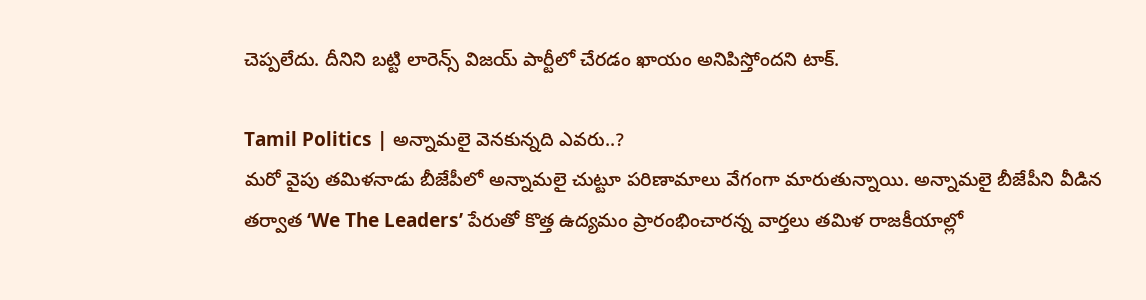చెప్పలేదు. దీనిని బట్టి లారెన్స్ విజయ్ పార్టీలో చేరడం ఖాయం అనిపిస్తోందని టాక్.

Tamil Politics | అన్నామలై వెనకున్నది ఎవరు..?
మరో వైపు తమిళనాడు బీజేపీలో అన్నామలై చుట్టూ పరిణామాలు వేగంగా మారుతున్నాయి. అన్నామలై బీజేపీని వీడిన తర్వాత ‘We The Leaders’ పేరుతో కొత్త ఉద్యమం ప్రారంభించారన్న వార్తలు తమిళ రాజకీయాల్లో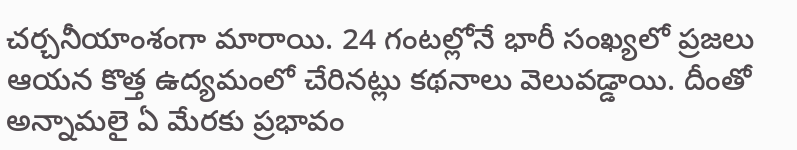చర్చనీయాంశంగా మారాయి. 24 గంటల్లోనే భారీ సంఖ్యలో ప్రజలు ఆయన కొత్త ఉద్యమంలో చేరినట్లు కథనాలు వెలువడ్డాయి. దీంతో అన్నామలై ఏ మేరకు ప్రభావం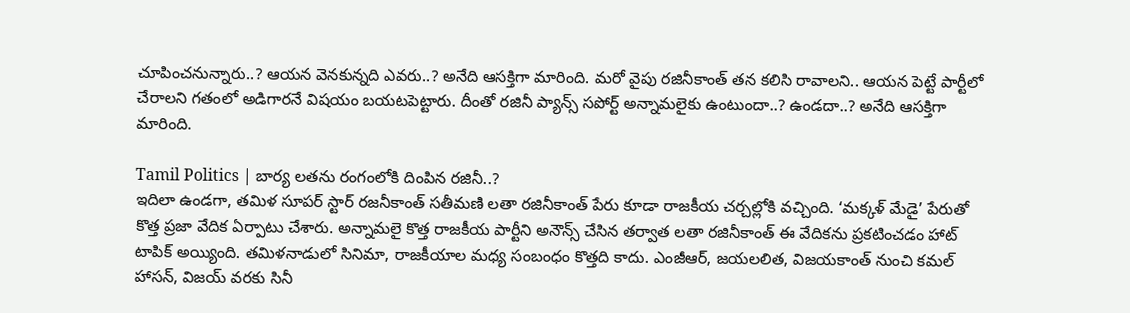చూపించనున్నారు..? ఆయన వెనకున్నది ఎవరు..? అనేది ఆసక్తిగా మారింది. మరో వైపు రజినీకాంత్ తన కలిసి రావాలని.. ఆయన పెట్టే పార్టీలో చేరాలని గతంలో అడిగారనే విషయం బయటపెట్టారు. దీంతో రజినీ ప్యాన్స్ సపోర్ట్ అన్నామలైకు ఉంటుందా..? ఉండదా..? అనేది ఆసక్తిగా మారింది.

Tamil Politics | బార్య లతను రంగంలోకి దింపిన రజినీ..?
ఇదిలా ఉండగా, తమిళ సూపర్ స్టార్ రజనీకాంత్ సతీమణి లతా రజినీకాంత్ పేరు కూడా రాజకీయ చర్చల్లోకి వచ్చింది. ‘మక్కళ్ మేడై’ పేరుతో కొత్త ప్రజా వేదిక ఏర్పాటు చేశారు. అన్నామలై కొత్త రాజకీయ పార్టీని అనౌన్స్ చేసిన తర్వాత లతా రజినీకాంత్ ఈ వేదికను ప్రకటించడం హాట్ టాపిక్ అయ్యింది. తమిళనాడులో సినిమా, రాజకీయాల మధ్య సంబంధం కొత్తది కాదు. ఎంజీఆర్, జయలలిత, విజయకాంత్ నుంచి కమల్ హాసన్, విజయ్ వరకు సినీ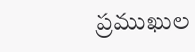ప్రముఖుల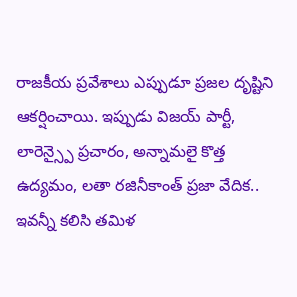రాజకీయ ప్రవేశాలు ఎప్పుడూ ప్రజల దృష్టిని ఆకర్షించాయి. ఇప్పుడు విజయ్ పార్టీ, లారెన్స్పై ప్రచారం, అన్నామలై కొత్త ఉద్యమం, లతా రజినీకాంత్ ప్రజా వేదిక.. ఇవన్నీ కలిసి తమిళ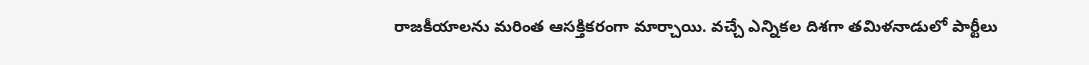రాజకీయాలను మరింత ఆసక్తికరంగా మార్చాయి. వచ్చే ఎన్నికల దిశగా తమిళనాడులో పార్టీలు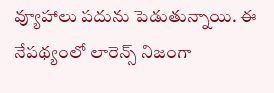వ్యూహాలు పదును పెడుతున్నాయి. ఈ నేపథ్యంలో లారెన్స్ నిజంగా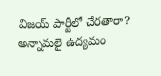విజయ్ పార్టీలో చేరతారా? అన్నామలై ఉద్యమం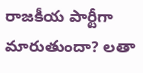రాజకీయ పార్టీగా మారుతుందా? లతా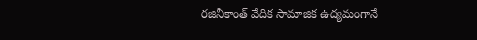రజినీకాంత్ వేదిక సామాజిక ఉద్యమంగానే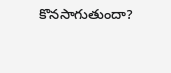కొనసాగుతుందా?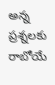అన్న ప్రశ్నలకు రాబోయే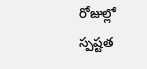రోజుల్లో స్పష్టత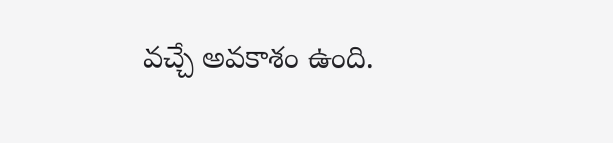వచ్చే అవకాశం ఉంది.